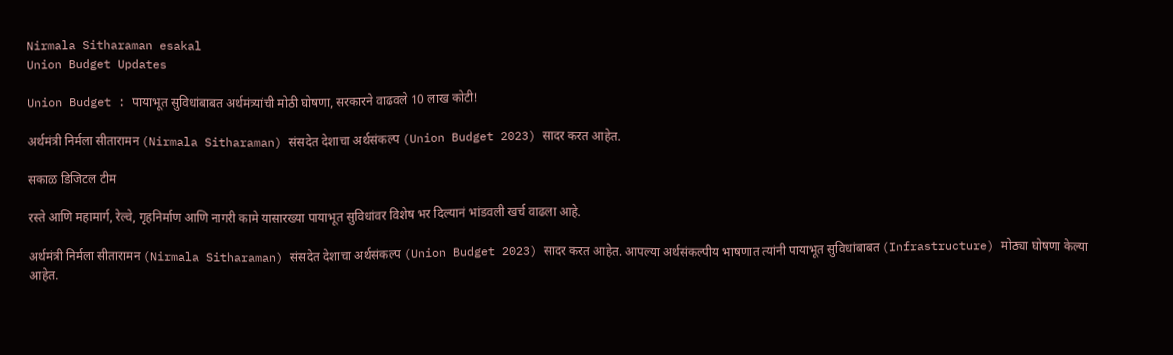Nirmala Sitharaman esakal
Union Budget Updates

Union Budget : पायाभूत सुविधांबाबत अर्थमंत्र्यांची मोठी घोषणा, सरकारने वाढवले 10 लाख कोटी!

अर्थमंत्री निर्मला सीतारामन (Nirmala Sitharaman) संसदेत देशाचा अर्थसंकल्प (Union Budget 2023) सादर करत आहेत.

सकाळ डिजिटल टीम

रस्ते आणि महामार्ग, रेल्वे, गृहनिर्माण आणि नागरी कामे यासारख्या पायाभूत सुविधांवर विशेष भर दिल्यानं भांडवली खर्च वाढला आहे.

अर्थमंत्री निर्मला सीतारामन (Nirmala Sitharaman) संसदेत देशाचा अर्थसंकल्प (Union Budget 2023) सादर करत आहेत. आपल्या अर्थसंकल्पीय भाषणात त्यांनी पायाभूत सुविधांबाबत (Infrastructure) मोठ्या घोषणा केल्या आहेत.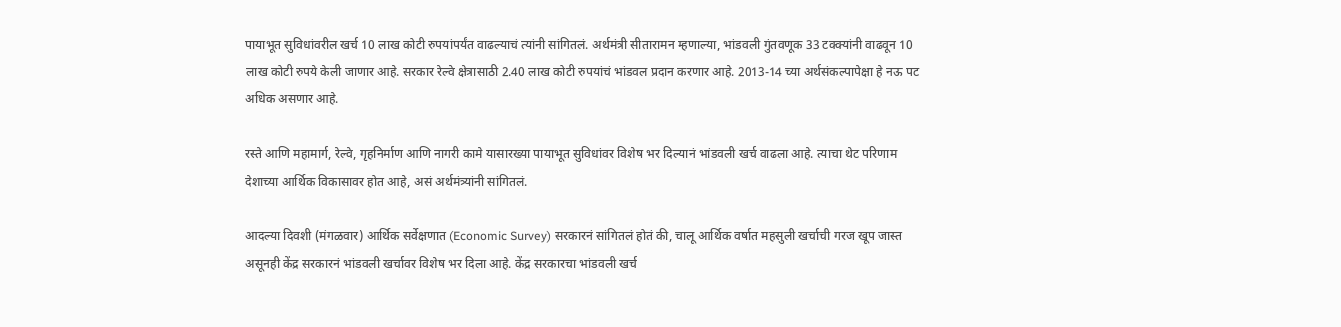पायाभूत सुविधांवरील खर्च 10 लाख कोटी रुपयांपर्यंत वाढल्याचं त्यांनी सांगितलं. अर्थमंत्री सीतारामन म्हणाल्या, भांडवली गुंतवणूक 33 टक्क्यांनी वाढवून 10 लाख कोटी रुपये केली जाणार आहे. सरकार रेल्वे क्षेत्रासाठी 2.40 लाख कोटी रुपयांचं भांडवल प्रदान करणार आहे. 2013-14 च्या अर्थसंकल्पापेक्षा हे नऊ पट अधिक असणार आहे.

रस्ते आणि महामार्ग, रेल्वे, गृहनिर्माण आणि नागरी कामे यासारख्या पायाभूत सुविधांवर विशेष भर दिल्यानं भांडवली खर्च वाढला आहे. त्याचा थेट परिणाम देशाच्या आर्थिक विकासावर होत आहे, असं अर्थमंत्र्यांनी सांगितलं.

आदल्या दिवशी (मंगळवार) आर्थिक सर्वेक्षणात (Economic Survey) सरकारनं सांगितलं होतं की, चालू आर्थिक वर्षात महसुली खर्चाची गरज खूप जास्त असूनही केंद्र सरकारनं भांडवली खर्चावर विशेष भर दिला आहे. केंद्र सरकारचा भांडवली खर्च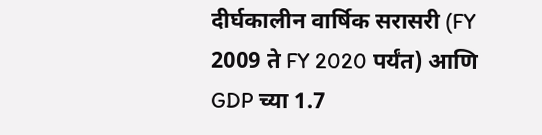दीर्घकालीन वार्षिक सरासरी (FY 2009 ते FY 2020 पर्यंत) आणि GDP च्या 1.7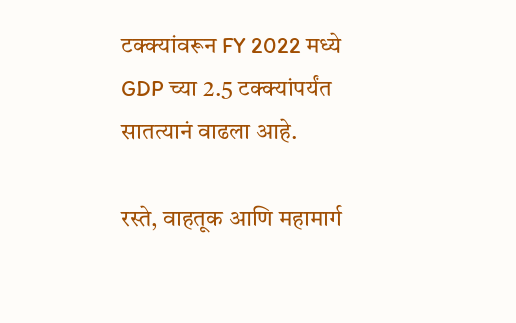टक्क्यांवरून FY 2022 मध्ये GDP च्या 2.5 टक्क्यांपर्यंत सातत्यानं वाढला आहे.

रस्ते, वाहतूक आणि महामार्ग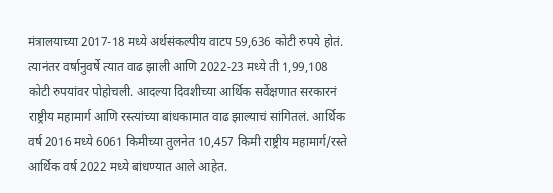मंत्रालयाच्या 2017-18 मध्ये अर्थसंकल्पीय वाटप 59,636 कोटी रुपये होतं. त्यानंतर वर्षानुवर्षे त्यात वाढ झाली आणि 2022-23 मध्ये ती 1,99,108 कोटी रुपयांवर पोहोचली. आदल्या दिवशीच्या आर्थिक सर्वेक्षणात सरकारनं राष्ट्रीय महामार्ग आणि रस्त्यांच्या बांधकामात वाढ झाल्याचं सांगितलं. आर्थिक वर्ष 2016 मध्ये 6061 किमीच्या तुलनेत 10,457 किमी राष्ट्रीय महामार्ग/रस्ते आर्थिक वर्ष 2022 मध्ये बांधण्यात आले आहेत.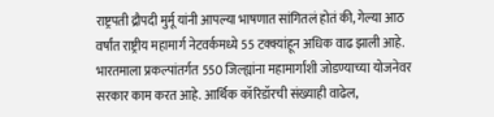राष्ट्रपती द्रौपदी मुर्मू यांनी आपल्या भाषणात सांगितलं होतं की, गेल्या आठ वर्षांत राष्ट्रीय महामार्ग नेटवर्कमध्ये 55 टक्क्यांहून अधिक वाढ झाली आहे. भारतमाला प्रकल्पांतर्गत 550 जिल्ह्यांना महामार्गांशी जोडण्याच्या योजनेवर सरकार काम करत आहे. आर्थिक कॉरिडॉरची संख्याही वाढेल,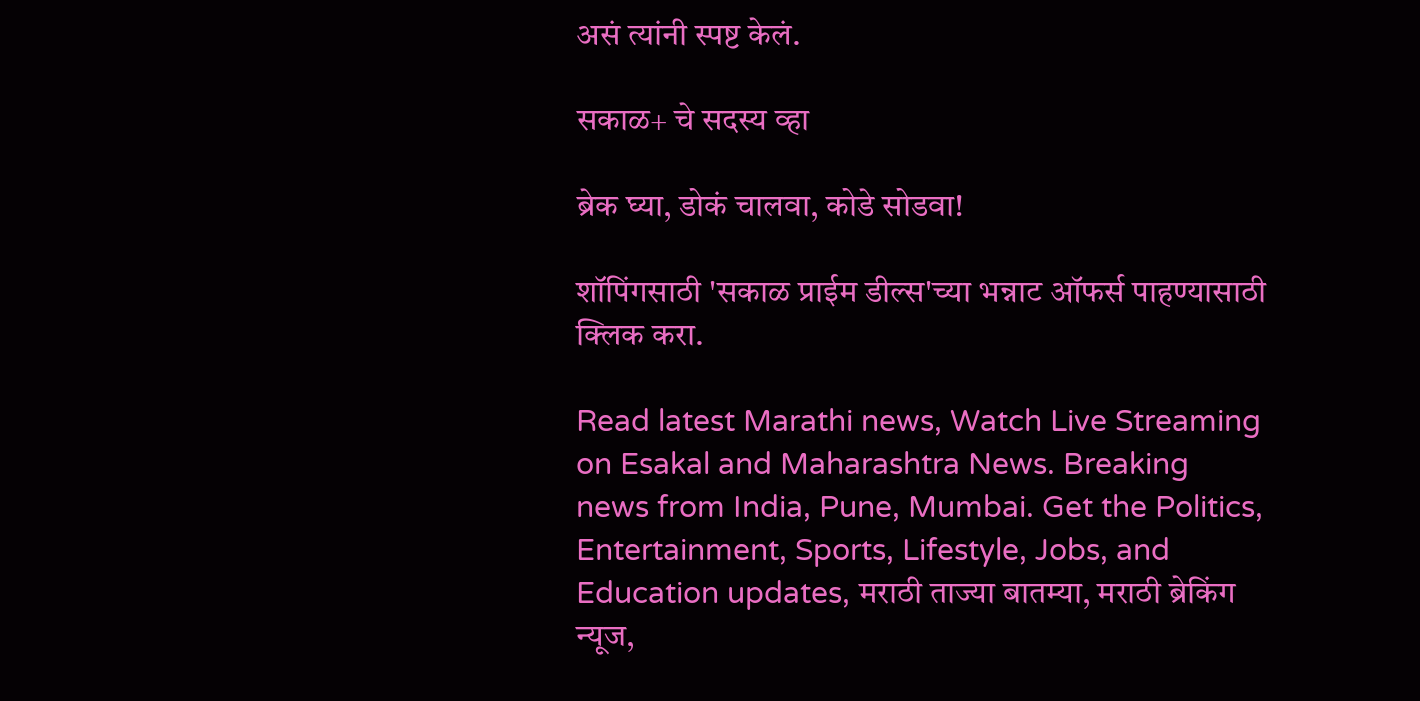असं त्यांनी स्पष्ट केलं.

सकाळ+ चे सदस्य व्हा

ब्रेक घ्या, डोकं चालवा, कोडे सोडवा!

शॉपिंगसाठी 'सकाळ प्राईम डील्स'च्या भन्नाट ऑफर्स पाहण्यासाठी क्लिक करा.

Read latest Marathi news, Watch Live Streaming on Esakal and Maharashtra News. Breaking news from India, Pune, Mumbai. Get the Politics, Entertainment, Sports, Lifestyle, Jobs, and Education updates, मराठी ताज्या बातम्या, मराठी ब्रेकिंग न्यूज,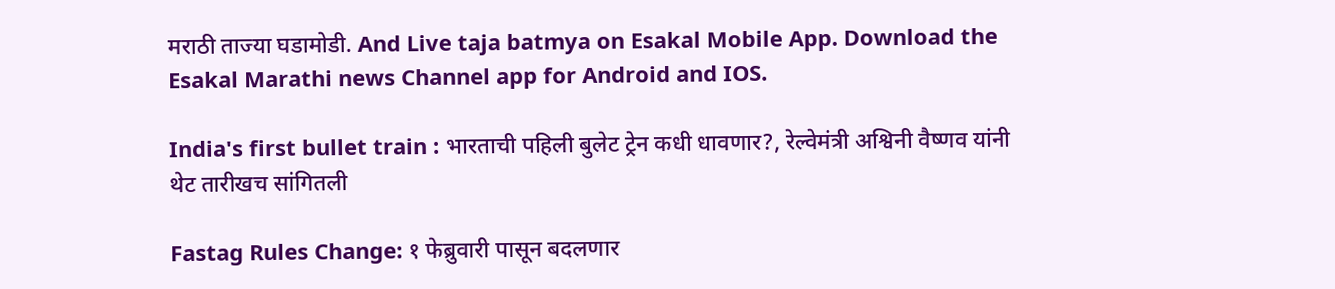मराठी ताज्या घडामोडी. And Live taja batmya on Esakal Mobile App. Download the Esakal Marathi news Channel app for Android and IOS.

India's first bullet train : भारताची पहिली बुलेट ट्रेन कधी धावणार?, रेल्वेमंत्री अश्विनी वैष्णव यांनी थेट तारीखच सांगितली

Fastag Rules Change: १ फेब्रुवारी पासून बदलणार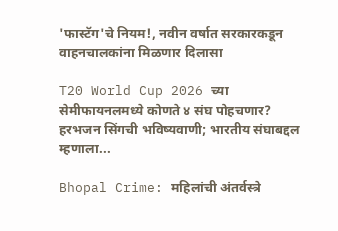'फास्टॅग'चे नियम!, नवीन वर्षात सरकारकडून वाहनचालकांना मिळणार दिलासा

T20 World Cup 2026 च्या सेमीफायनलमध्ये कोणते ४ संघ पोहचणार? हरभजन सिंगची भविष्यवाणी; भारतीय संघाबद्दल म्हणाला...

Bhopal Crime: महिलांची अंतर्वस्त्रे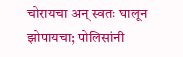चोरायचा अन् स्वतः घालून झोपायचा; पोलिसांनी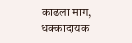काढला माग, धक्कादायक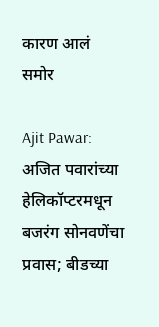कारण आलं समोर

Ajit Pawar: अजित पवारांच्या हेलिकॉप्टरमधून बजरंग सोनवणेंचा प्रवास; बीडच्या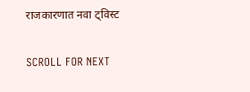राजकारणात नवा ट्विस्ट

SCROLL FOR NEXT